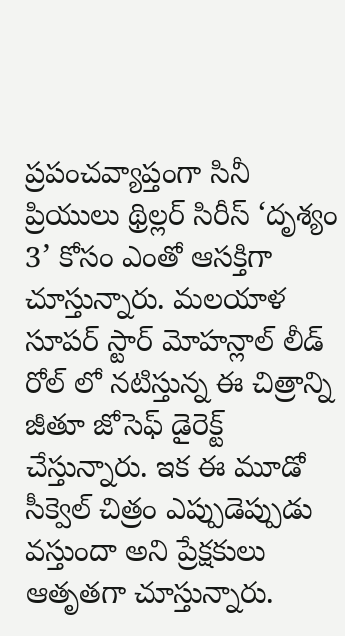ప్రపంచవ్యాప్తంగా సినీ ప్రియులు థ్రిల్లర్ సిరీస్ ‘దృశ్యం 3’ కోసం ఎంతో ఆసక్తిగా చూస్తున్నారు. మలయాళ సూపర్ స్టార్ మోహన్లాల్ లీడ్ రోల్ లో నటిస్తున్న ఈ చిత్రాన్ని జీతూ జోసెఫ్ డైరెక్ట్ చేస్తున్నారు. ఇక ఈ మూడో సీక్వెల్ చిత్రం ఎప్పుడెప్పుడు వస్తుందా అని ప్రేక్షకులు ఆతృతగా చూస్తున్నారు.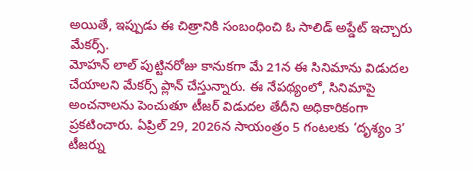అయితే, ఇప్పుడు ఈ చిత్రానికి సంబంధించి ఓ సాలిడ్ అప్డేట్ ఇచ్చారు మేకర్స్.
మోహన్ లాల్ పుట్టినరోజు కానుకగా మే 21న ఈ సినిమాను విడుదల చేయాలని మేకర్స్ ప్లాన్ చేస్తున్నారు. ఈ నేపథ్యంలో, సినిమాపై అంచనాలను పెంచుతూ టీజర్ విడుదల తేదీని అధికారికంగా ప్రకటించారు. ఏప్రిల్ 29, 2026న సాయంత్రం 5 గంటలకు ‘దృశ్యం 3’ టీజర్ను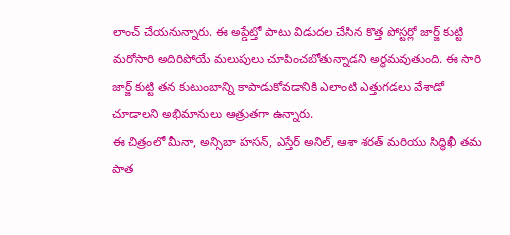లాంచ్ చేయనున్నారు. ఈ అప్డేట్తో పాటు విడుదల చేసిన కొత్త పోస్టర్లో జార్జ్ కుట్టి మరోసారి అదిరిపోయే మలుపులు చూపించబోతున్నాడని అర్థమవుతుంది. ఈ సారి జార్జ్ కుట్టి తన కుటుంబాన్ని కాపాడుకోవడానికి ఎలాంటి ఎత్తుగడలు వేశాడో చూడాలని అభిమానులు ఆత్రుతగా ఉన్నారు.
ఈ చిత్రంలో మీనా, అన్సిబా హసన్, ఎస్తేర్ అనిల్, ఆశా శరత్ మరియు సిద్ధిఖీ తమ పాత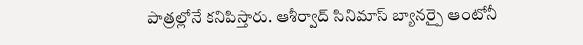పాత్రల్లోనే కనిపిస్తారు. ఆశీర్వాద్ సినిమాస్ బ్యానర్పై ఆంటోనీ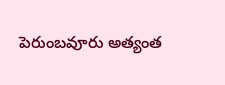పెరుంబవూరు అత్యంత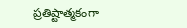ప్రతిష్టాత్మకంగా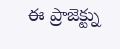ఈ ప్రాజెక్ట్ను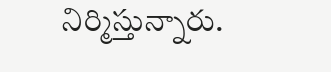నిర్మిస్తున్నారు.